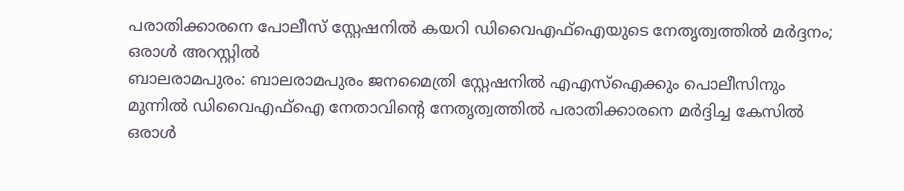പരാതിക്കാരനെ പോലീസ് സ്റ്റേഷനിൽ കയറി ഡിവൈഎഫ്ഐയുടെ നേതൃത്വത്തിൽ മർദ്ദനം; ഒരാൾ അറസ്റ്റിൽ
ബാലരാമപുരം: ബാലരാമപുരം ജനമൈത്രി സ്റ്റേഷനിൽ എഎസ്ഐക്കും പൊലീസിനും മുന്നിൽ ഡിവൈഎഫ്ഐ നേതാവിന്റെ നേതൃത്വത്തിൽ പരാതിക്കാരനെ മർദ്ദിച്ച കേസിൽ ഒരാൾ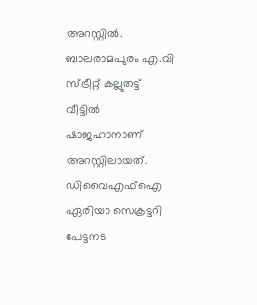അറസ്റ്റിൽ. ബാലരാമപുരം എ.വി സ്ട്രീറ്റ് കല്ലുതട്ട് വീട്ടിൽ ഷാജഹാനാണ് അറസ്റ്റിലായത്. ഡിവൈഎഫ്ഐ ഏരിയാ സെക്രട്ടറി പേട്ടനട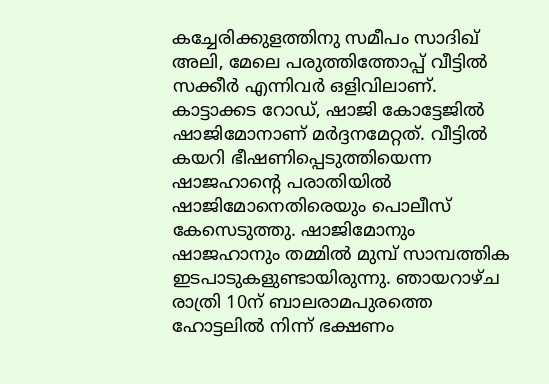കച്ചേരിക്കുളത്തിനു സമീപം സാദിഖ് അലി, മേലെ പരുത്തിത്തോപ്പ് വീട്ടിൽ സക്കീർ എന്നിവർ ഒളിവിലാണ്.
കാട്ടാക്കട റോഡ്, ഷാജി കോട്ടേജിൽ ഷാജിമോനാണ് മർദ്ദനമേറ്റത്. വീട്ടിൽ കയറി ഭീഷണിപ്പെടുത്തിയെന്ന ഷാജഹാന്റെ പരാതിയിൽ ഷാജിമോനെതിരെയും പൊലീസ് കേസെടുത്തു. ഷാജിമോനും ഷാജഹാനും തമ്മിൽ മുമ്പ് സാമ്പത്തിക ഇടപാടുകളുണ്ടായിരുന്നു. ഞായറാഴ്ച രാത്രി 10ന് ബാലരാമപുരത്തെ ഹോട്ടലിൽ നിന്ന് ഭക്ഷണം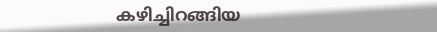കഴിച്ചിറങ്ങിയ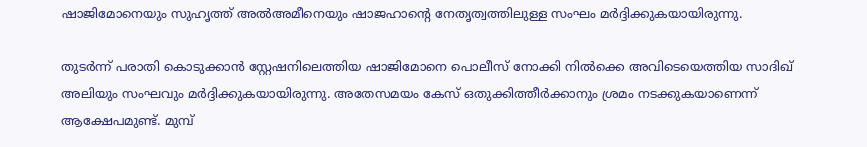ഷാജിമോനെയും സുഹൃത്ത് അൽഅമീനെയും ഷാജഹാന്റെ നേതൃത്വത്തിലുള്ള സംഘം മർദ്ദിക്കുകയായിരുന്നു.

തുടർന്ന് പരാതി കൊടുക്കാൻ സ്റ്റേഷനിലെത്തിയ ഷാജിമോനെ പൊലീസ് നോക്കി നിൽക്കെ അവിടെയെത്തിയ സാദിഖ് അലിയും സംഘവും മർദ്ദിക്കുകയായിരുന്നു. അതേസമയം കേസ് ഒതുക്കിത്തീർക്കാനും ശ്രമം നടക്കുകയാണെന്ന് ആക്ഷേപമുണ്ട്. മുമ്പ്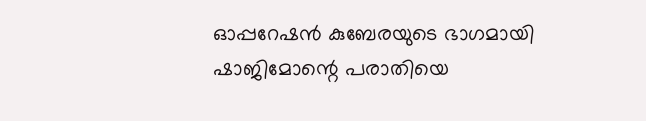ഓപ്പറേഷൻ കുബേരയുടെ ഭാഗമായി ഷാജിമോന്റെ പരാതിയെ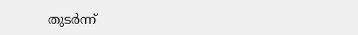തുടർന്ന്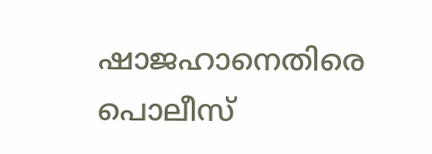ഷാജഹാനെതിരെ പൊലീസ്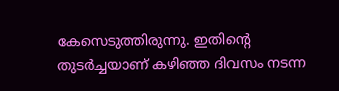കേസെടുത്തിരുന്നു. ഇതിന്റെ തുടർച്ചയാണ് കഴിഞ്ഞ ദിവസം നടന്ന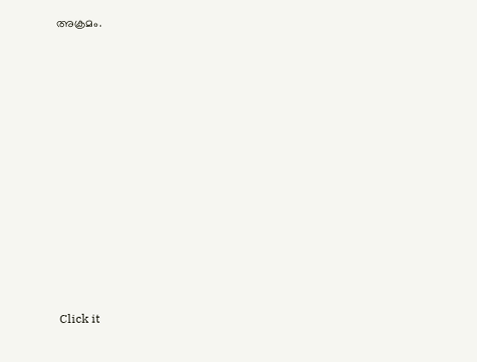അക്രമം.












Click it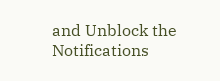and Unblock the Notifications